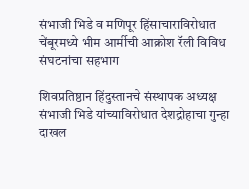संभाजी भिडे व मणिपूर हिंसाचाराविरोधात चेंबूरमध्ये भीम आर्मीची आक्रोश रॅली विविध संघटनांचा सहभाग

शिवप्रतिष्ठान हिंदुस्तानचे संस्थापक अध्यक्ष संभाजी भिडे यांच्याविरोधात देशद्रोहाचा गुन्हा दाखल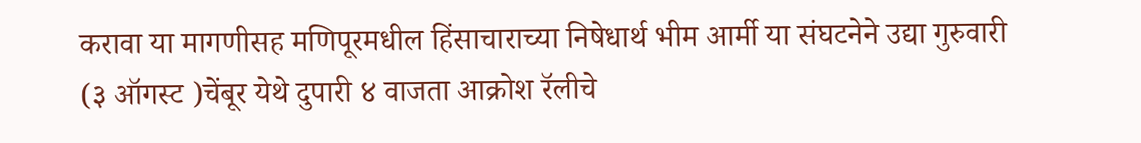करावा या मागणीसह मणिपूरमधील हिंसाचाराच्या निषेधार्थ भीम आर्मी या संघटनेने उद्या गुरुवारी (३ ऑगस्ट )चेंबूर येथे दुपारी ४ वाजता आक्रोश रॅलीचे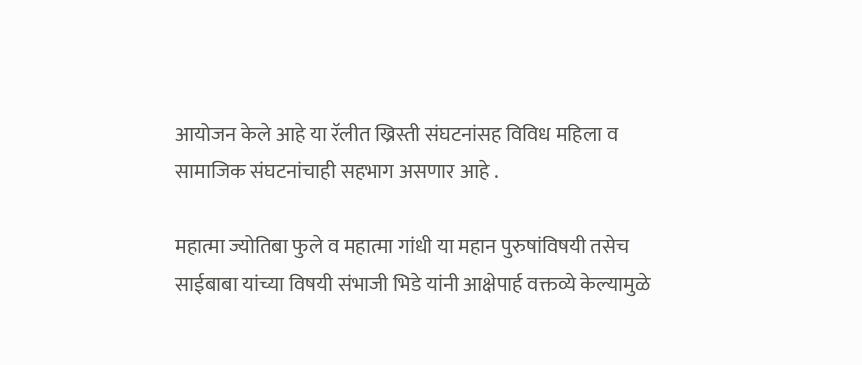आयोजन केले आहे या रॅलीत ख्रिस्ती संघटनांसह विविध महिला व सामाजिक संघटनांचाही सहभाग असणार आहे .

महात्मा ज्योतिबा फुले व महात्मा गांधी या महान पुरुषांविषयी तसेच साईबाबा यांच्या विषयी संभाजी भिडे यांनी आक्षेपार्ह वक्तव्ये केल्यामुळे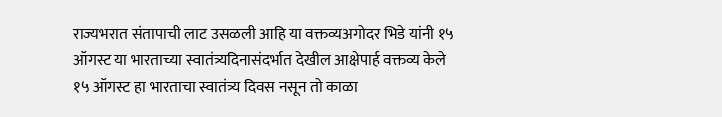राज्यभरात संतापाची लाट उसळली आहि या वक्तव्यअगोदर भिडे यांनी १५ ऑगस्ट या भारताच्या स्वातंत्र्यदिनासंदर्भात देखील आक्षेपार्ह वक्तव्य केले १५ ऑगस्ट हा भारताचा स्वातंत्र्य दिवस नसून तो काळा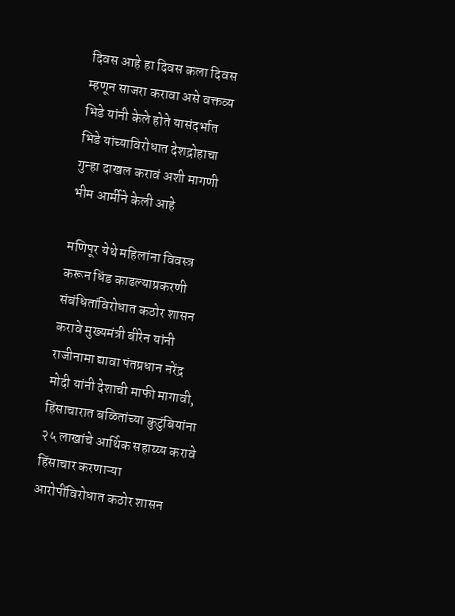दिवस आहे हा दिवस कला दिवस म्हणून साजरा करावा असे वक्तव्य भिडे यांनी केले होते यासंदर्भात भिडे यांच्याविरोधात देशद्रोहाचा गुन्हा दाखल करावं अशी मागणी भीम आर्मीने केली आहे

मणिपूर येथे महिलांना विवस्त्र करून धिंड काढल्याप्रकरणी संबंधितांविरोधात कठोर शासन करावे मुख्यमंत्री बीरेन यांनी राजीनामा द्यावा पंतप्रधान नरेंद्र मोदी यांनी देशाची माफी मागावी, हिंसाचारात बळितांच्या कुटुंबियांना २५ लाखांचे आर्थिक सहाय्य्य करावे हिंसाचार करणाऱ्या आरोपींविरोधात कठोर शासन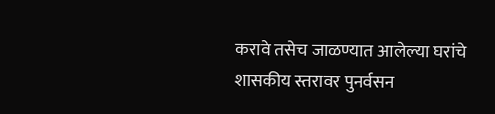करावे तसेच जाळण्यात आलेल्या घरांचे शासकीय स्तरावर पुनर्वसन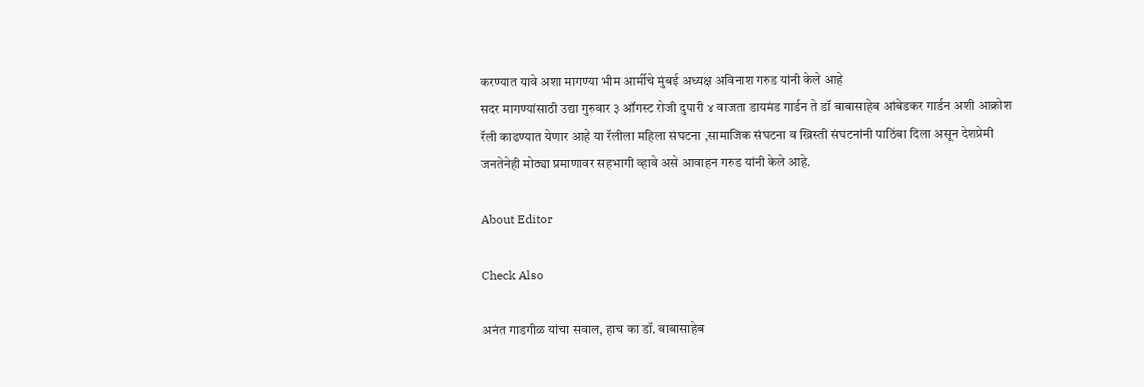करण्यात यावे अशा मागण्या भीम आर्मीचे मुंबई अध्यक्ष अविनाश गरुड यांनी केले आहे
सदर मागण्यांसाठी उद्या गुरुवार ३ ऑगस्ट रोजी दुपारी ४ वाजता डायमंड गार्डन ते डॉ बाबासाहेब आंबेडकर गार्डन अशी आक्रोश रॅली काढण्यात येणार आहे या रॅलीला महिला संघटना ,सामाजिक संघटना व ख्रिस्ती संघटनांनी पाठिंबा दिला असून देशप्रेमी जनतेनेही मोठ्या प्रमाणावर सहभागी व्हावे असे आवाहन गरुड यांनी केले आहे.

About Editor

Check Also

अनंत गाडगीळ यांचा सवाल, हाच का डॉ. बाबासाहेब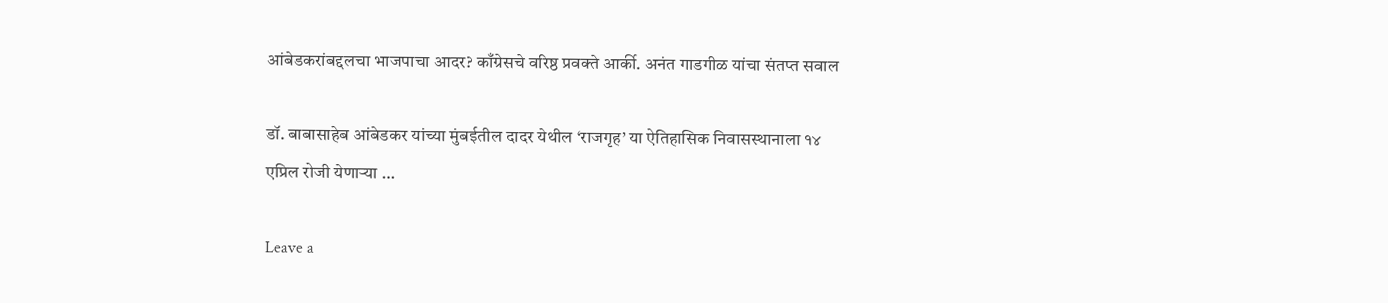आंबेडकरांबद्दलचा भाजपाचा आदर? काँग्रेसचे वरिष्ठ प्रवक्ते आर्की. अनंत गाडगीळ यांचा संतप्त सवाल

डॉ. बाबासाहेब आंबेडकर यांच्या मुंबईतील दादर येथील ‘राजगृह’ या ऐतिहासिक निवासस्थानाला १४ एप्रिल रोजी येणाऱ्या …

Leave a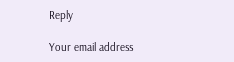Reply

Your email address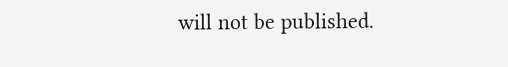will not be published.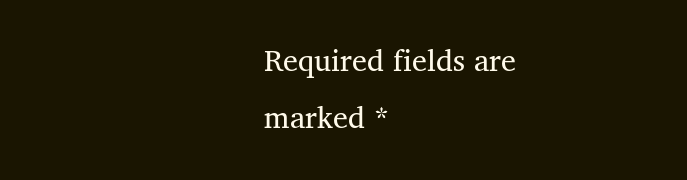Required fields are marked *